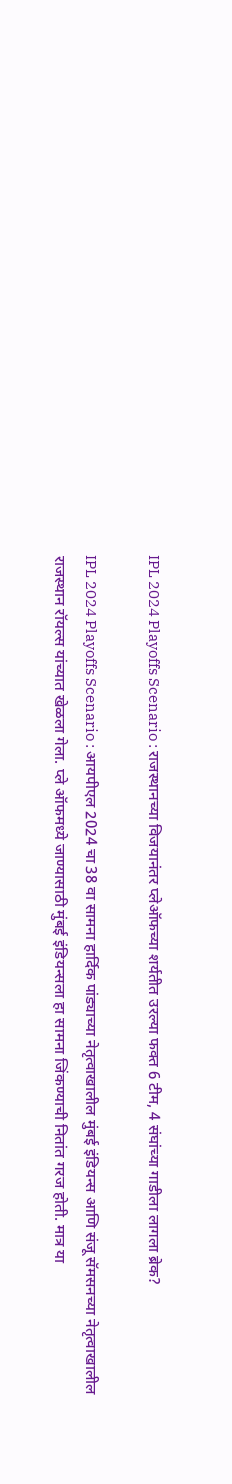IPL 2024 Playoffs Scenario : राजस्थानच्या विजयानंतर प्लेऑफच्या शर्यतीत उरल्या फक्त 6 टीम, 4 संघांच्या गाडीला लागला ब्रेक?

IPL 2024 Playoffs Scenario : आयपीएल 2024 चा 38 वा सामना हार्दिक पांड्याच्या नेतृत्वाखालील मुंबई इंडियन्स आणि संजू सॅमसनच्या नेतृत्वाखालील राजस्थान रॉयल्स यांच्यात खेळला गेला. प्ले ऑफमध्ये जाण्यासाठी मुंबई इंडियन्सला हा सामना जिंकण्याची नितांत गरज होती. मात्र या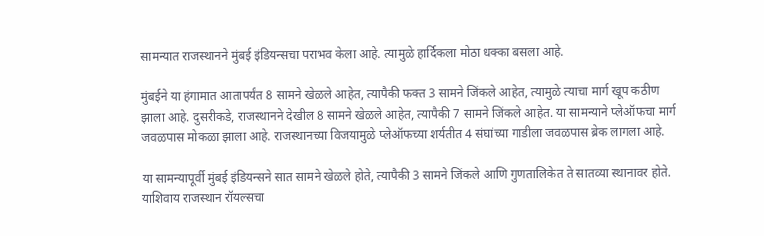सामन्यात राजस्थानने मुंबई इंडियन्सचा पराभव केला आहे. त्यामुळे हार्दिकला मोठा धक्का बसला आहे.

मुंबईने या हंगामात आतापर्यंत 8 सामने खेळले आहेत, त्यापैकी फक्त 3 सामने जिंकले आहेत, त्यामुळे त्याचा मार्ग खूप कठीण झाला आहे. दुसरीकडे, राजस्थानने देखील 8 सामने खेळले आहेत, त्यापैकी 7 सामने जिंकले आहेत. या सामन्याने प्लेऑफचा मार्ग जवळपास मोकळा झाला आहे. राजस्थानच्या विजयामुळे प्लेऑफच्या शर्यतीत 4 संघांच्या गाडीला जवळपास ब्रेक लागला आहे.

या सामन्यापूर्वी मुंबई इंडियन्सने सात सामने खेळले होते, त्यापैकी 3 सामने जिंकले आणि गुणतालिकेत ते सातव्या स्थानावर होते. याशिवाय राजस्थान रॉयल्सचा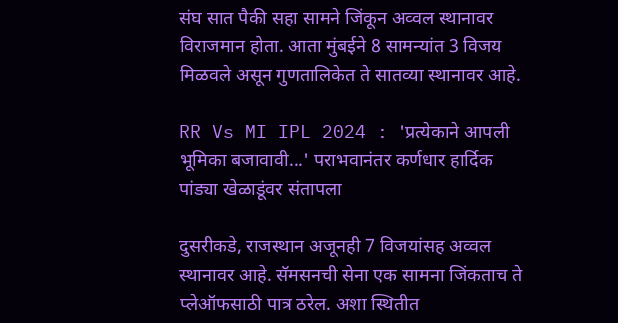संघ सात पैकी सहा सामने जिंकून अव्वल स्थानावर विराजमान होता. आता मुंबईने 8 सामन्यांत 3 विजय मिळवले असून गुणतालिकेत ते सातव्या स्थानावर आहे.

RR Vs MI IPL 2024 : 'प्रत्येकाने आपली भूमिका बजावावी...' पराभवानंतर कर्णधार हार्दिक पांड्या खेळाडूंवर संतापला

दुसरीकडे, राजस्थान अजूनही 7 विजयांसह अव्वल स्थानावर आहे. सॅमसनची सेना एक सामना जिंकताच ते प्लेऑफसाठी पात्र ठरेल. अशा स्थितीत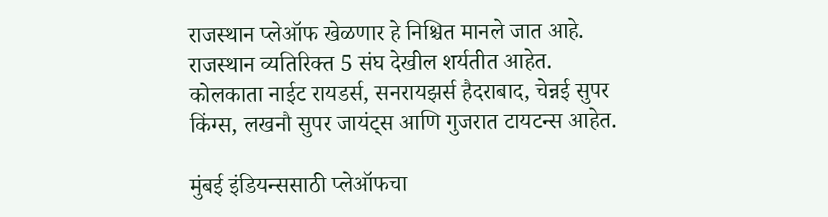राजस्थान प्लेऑफ खेळणार हे निश्चित मानले जात आहे. राजस्थान व्यतिरिक्त 5 संघ देखील शर्यतीत आहेत. कोलकाता नाईट रायडर्स, सनरायझर्स हैदराबाद, चेन्नई सुपर किंग्स, लखनौ सुपर जायंट्स आणि गुजरात टायटन्स आहेत.

मुंबई इंडियन्ससाठी प्लेऑफचा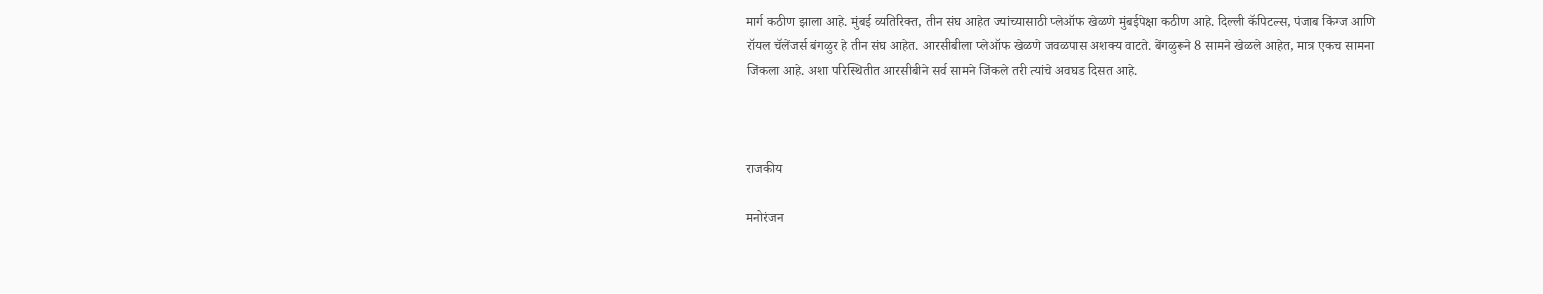मार्ग कठीण झाला आहे. मुंबई व्यतिरिक्त, तीन संघ आहेत ज्यांच्यासाठी प्लेऑफ खेळणे मुंबईपेक्षा कठीण आहे. दिल्ली कॅपिटल्स, पंजाब किंग्ज आणि रॉयल चॅलेंजर्स बंगळुर हे तीन संघ आहेत. आरसीबीला प्लेऑफ खेळणे जवळपास अशक्य वाटते. बेंगळुरूने 8 सामने खेळले आहेत, मात्र एकच सामना जिंकला आहे. अशा परिस्थितीत आरसीबीने सर्व सामने जिंकले तरी त्यांचे अवघड दिसत आहे.



राजकीय

मनोरंजन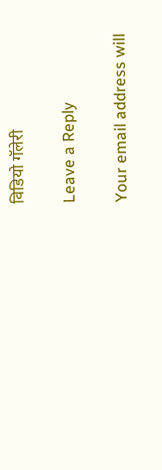विडियो गॅलेरी

Leave a Reply

Your email address will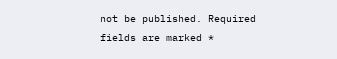not be published. Required fields are marked *